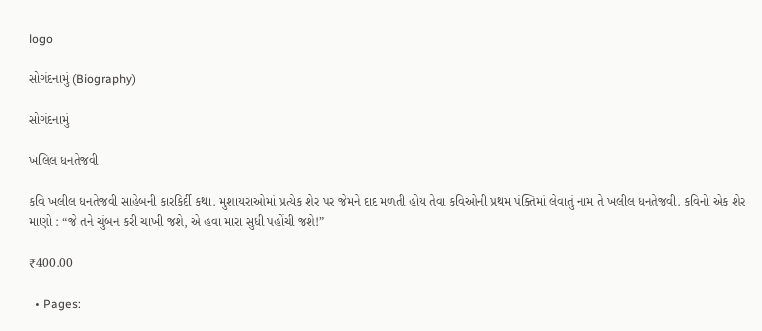logo

સોગંદનામું (Biography)

સોગંદનામું

ખલિલ ધનતેજવી

કવિ ખલીલ ધનતેજવી સાહેબની કારકિર્દી કથા. મુશાયરાઓમાં પ્રત્યેક શેર પર જેમને દાદ મળતી હોય તેવા કવિઓની પ્રથમ પંક્તિમાં લેવાતું નામ તે ખલીલ ધનતેજવી. કવિનો એક શેર માણો : “જે તને ચુંબન કરી ચાખી જશે, એ હવા મારા સુધી પહોંચી જશે!”

₹400.00

  • Pages: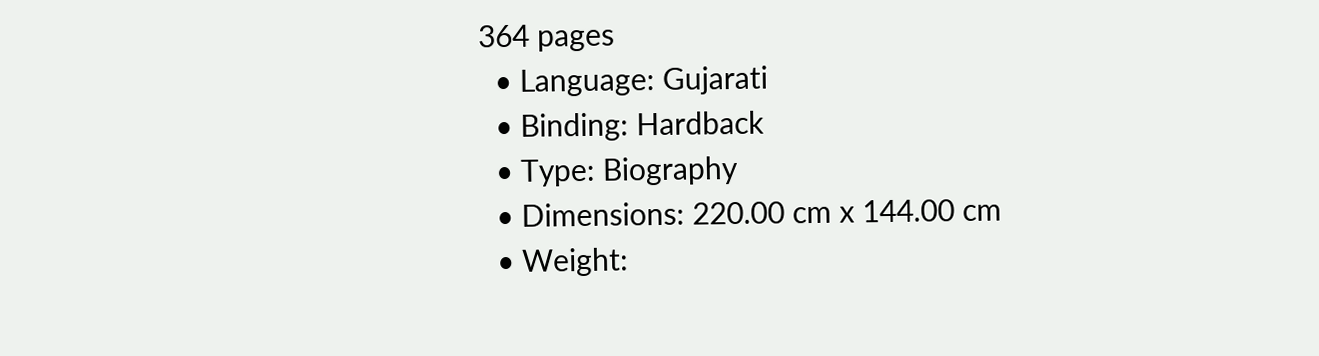364 pages
  • Language: Gujarati
  • Binding: Hardback
  • Type: Biography
  • Dimensions: 220.00 cm x 144.00 cm
  • Weight: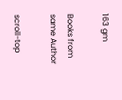163 gm

Books from same Author

scroll-top